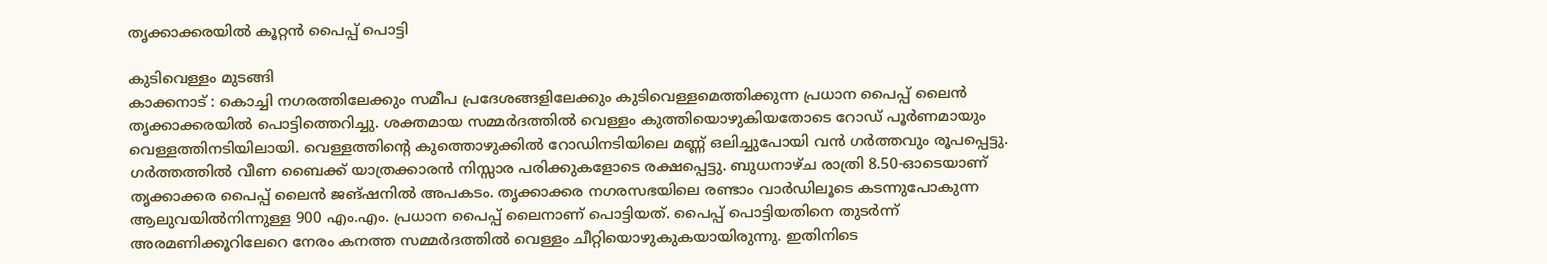തൃക്കാക്കരയിൽ കൂറ്റൻ പൈപ്പ് പൊട്ടി

കുടിവെള്ളം മുടങ്ങി
കാക്കനാട് : കൊച്ചി നഗരത്തിലേക്കും സമീപ പ്രദേശങ്ങളിലേക്കും കുടിവെള്ളമെത്തിക്കുന്ന പ്രധാന പൈപ്പ് ലൈൻ തൃക്കാക്കരയിൽ പൊട്ടിത്തെറിച്ചു. ശക്തമായ സമ്മർദത്തിൽ വെള്ളം കുത്തിയൊഴുകിയതോടെ റോഡ് പൂർണമായും വെള്ളത്തിനടിയിലായി. വെള്ളത്തിന്റെ കുത്തൊഴുക്കിൽ റോഡിനടിയിലെ മണ്ണ് ഒലിച്ചുപോയി വൻ ഗർത്തവും രൂപപ്പെട്ടു.
ഗർത്തത്തിൽ വീണ ബൈക്ക് യാത്രക്കാരൻ നിസ്സാര പരിക്കുകളോടെ രക്ഷപ്പെട്ടു. ബുധനാഴ്ച രാത്രി 8.50-ഓടെയാണ് തൃക്കാക്കര പൈപ്പ് ലൈൻ ജങ്ഷനിൽ അപകടം. തൃക്കാക്കര നഗരസഭയിലെ രണ്ടാം വാർഡിലൂടെ കടന്നുപോകുന്ന ആലുവയിൽനിന്നുള്ള 900 എം.എം. പ്രധാന പൈപ്പ് ലൈനാണ് പൊട്ടിയത്. പൈപ്പ് പൊട്ടിയതിനെ തുടർന്ന് അരമണിക്കൂറിലേറെ നേരം കനത്ത സമ്മർദത്തിൽ വെള്ളം ചീറ്റിയൊഴുകുകയായിരുന്നു. ഇതിനിടെ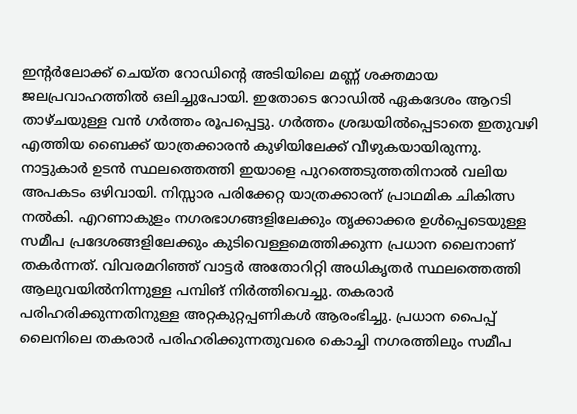ഇന്റർലോക്ക് ചെയ്ത റോഡിന്റെ അടിയിലെ മണ്ണ് ശക്തമായ ജലപ്രവാഹത്തിൽ ഒലിച്ചുപോയി. ഇതോടെ റോഡിൽ ഏകദേശം ആറടി താഴ്ചയുള്ള വൻ ഗർത്തം രൂപപ്പെട്ടു. ഗർത്തം ശ്രദ്ധയിൽപ്പെടാതെ ഇതുവഴി എത്തിയ ബൈക്ക് യാത്രക്കാരൻ കുഴിയിലേക്ക് വീഴുകയായിരുന്നു.
നാട്ടുകാർ ഉടൻ സ്ഥലത്തെത്തി ഇയാളെ പുറത്തെടുത്തതിനാൽ വലിയ അപകടം ഒഴിവായി. നിസ്സാര പരിക്കേറ്റ യാത്രക്കാരന് പ്രാഥമിക ചികിത്സ നൽകി. എറണാകുളം നഗരഭാഗങ്ങളിലേക്കും തൃക്കാക്കര ഉൾപ്പെടെയുള്ള സമീപ പ്രദേശങ്ങളിലേക്കും കുടിവെള്ളമെത്തിക്കുന്ന പ്രധാന ലൈനാണ് തകർന്നത്. വിവരമറിഞ്ഞ് വാട്ടർ അതോറിറ്റി അധികൃതർ സ്ഥലത്തെത്തി ആലുവയിൽനിന്നുള്ള പമ്പിങ് നിർത്തിവെച്ചു. തകരാർ പരിഹരിക്കുന്നതിനുള്ള അറ്റകുറ്റപ്പണികൾ ആരംഭിച്ചു. പ്രധാന പൈപ്പ് ലൈനിലെ തകരാർ പരിഹരിക്കുന്നതുവരെ കൊച്ചി നഗരത്തിലും സമീപ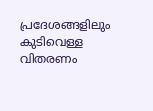പ്രദേശങ്ങളിലും കുടിവെള്ള വിതരണം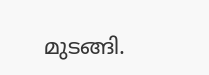മുടങ്ങി.